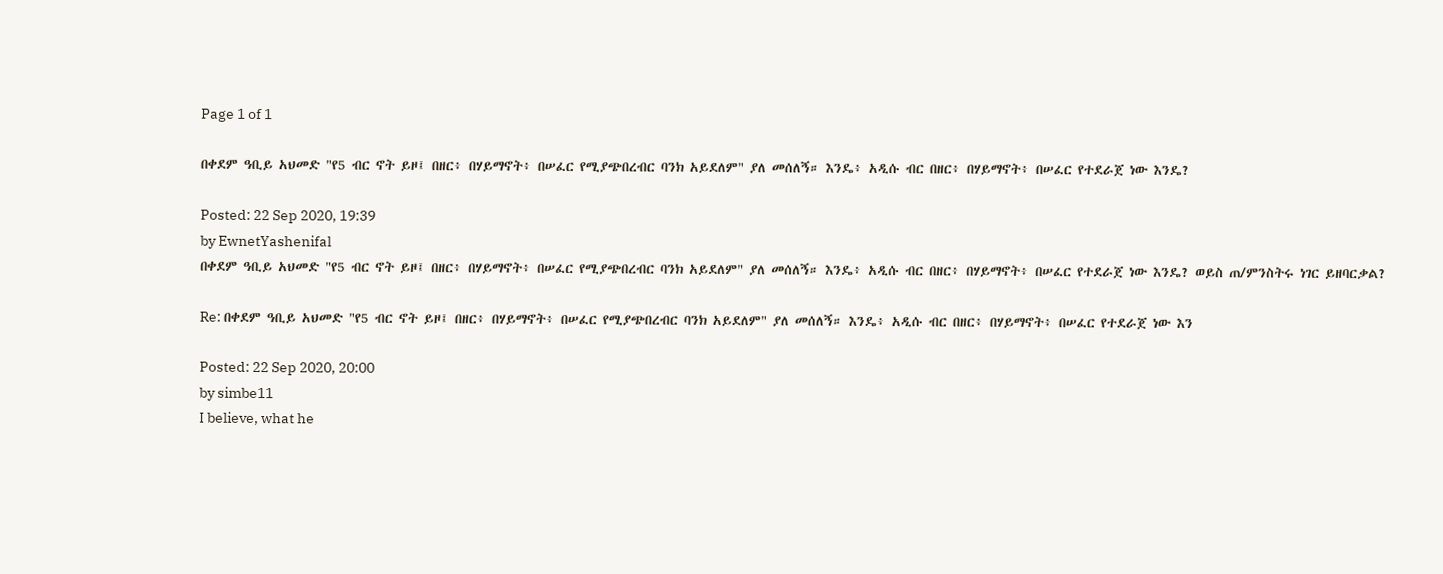Page 1 of 1

በቀደም ዓቢይ አህመድ "የ5 ብር ኖት ይዞ፤ በዘር፥ በሃይማኖት፥ በሠፈር የሚያጭበረብር ባንክ አይደለም" ያለ መሰለኝ። እንዴ፥ አዲሱ ብር በዘር፥ በሃይማኖት፥ በሠፈር የተደራጀ ነው እንዴ?

Posted: 22 Sep 2020, 19:39
by EwnetYashenifal
በቀደም ዓቢይ አህመድ "የ5 ብር ኖት ይዞ፤ በዘር፥ በሃይማኖት፥ በሠፈር የሚያጭበረብር ባንክ አይደለም" ያለ መሰለኝ። እንዴ፥ አዲሱ ብር በዘር፥ በሃይማኖት፥ በሠፈር የተደራጀ ነው እንዴ? ወይስ ጠ/ምንስትሩ ነገር ይዘባርቃል?

Re: በቀደም ዓቢይ አህመድ "የ5 ብር ኖት ይዞ፤ በዘር፥ በሃይማኖት፥ በሠፈር የሚያጭበረብር ባንክ አይደለም" ያለ መሰለኝ። እንዴ፥ አዲሱ ብር በዘር፥ በሃይማኖት፥ በሠፈር የተደራጀ ነው እን

Posted: 22 Sep 2020, 20:00
by simbe11
I believe, what he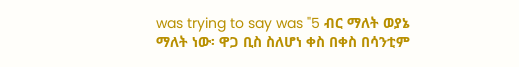was trying to say was "5 ብር ማለት ወያኔ ማለት ነው፡ ዋጋ ቢስ ስለሆነ ቀስ በቀስ በሳንቲም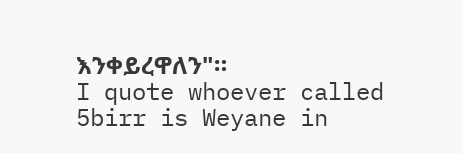እንቀይረዋለን"።
I quote whoever called 5birr is Weyane in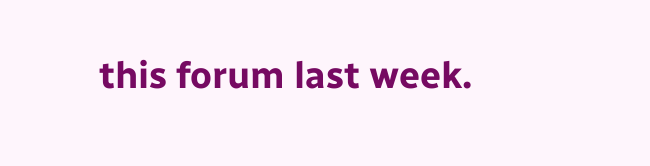this forum last week.